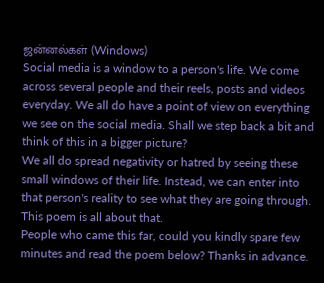ஜன்னல்கள் (Windows)
Social media is a window to a person's life. We come across several people and their reels, posts and videos everyday. We all do have a point of view on everything we see on the social media. Shall we step back a bit and think of this in a bigger picture?
We all do spread negativity or hatred by seeing these small windows of their life. Instead, we can enter into that person's reality to see what they are going through. This poem is all about that.
People who came this far, could you kindly spare few minutes and read the poem below? Thanks in advance.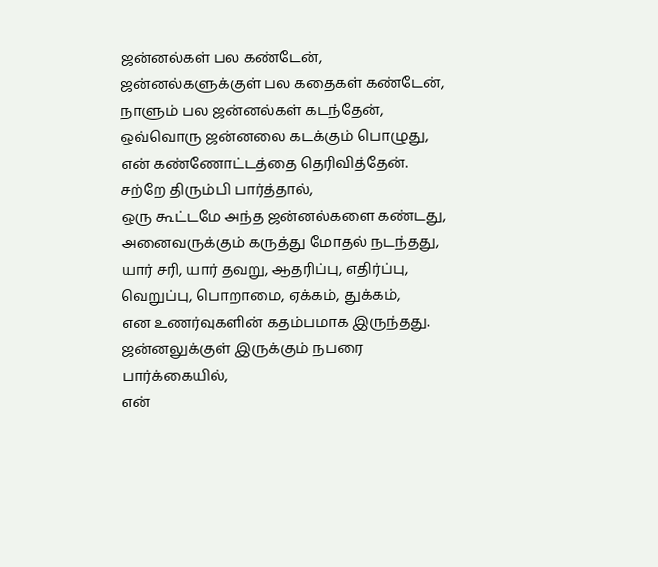ஜன்னல்கள் பல கண்டேன்,
ஜன்னல்களுக்குள் பல கதைகள் கண்டேன்,
நாளும் பல ஜன்னல்கள் கடந்தேன்,
ஒவ்வொரு ஜன்னலை கடக்கும் பொழுது,
என் கண்ணோட்டத்தை தெரிவித்தேன்.
சற்றே திரும்பி பார்த்தால்,
ஒரு கூட்டமே அந்த ஜன்னல்களை கண்டது,
அனைவருக்கும் கருத்து மோதல் நடந்தது,
யார் சரி, யார் தவறு, ஆதரிப்பு, எதிர்ப்பு,
வெறுப்பு, பொறாமை, ஏக்கம், துக்கம்,
என உணர்வுகளின் கதம்பமாக இருந்தது.
ஜன்னலுக்குள் இருக்கும் நபரை பார்க்கையில்,
என்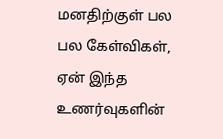மனதிற்குள் பல பல கேள்விகள்,
ஏன் இந்த உணர்வுகளின்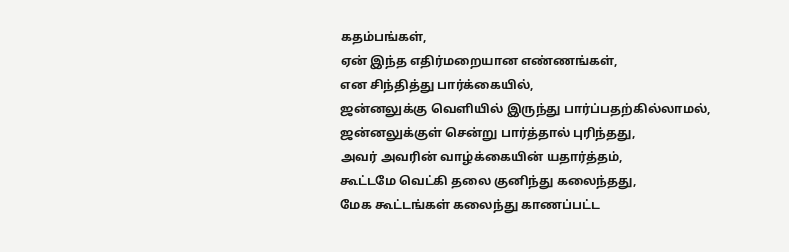கதம்பங்கள்,
ஏன் இந்த எதிர்மறையான எண்ணங்கள்,
என சிந்தித்து பார்க்கையில்,
ஜன்னலுக்கு வெளியில் இருந்து பார்ப்பதற்கில்லாமல்,
ஜன்னலுக்குள் சென்று பார்த்தால் புரிந்தது,
அவர் அவரின் வாழ்க்கையின் யதார்த்தம்,
கூட்டமே வெட்கி தலை குனிந்து கலைந்தது,
மேக கூட்டங்கள் கலைந்து காணப்பட்ட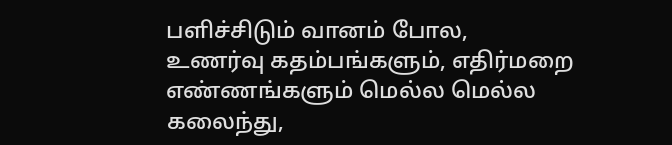பளிச்சிடும் வானம் போல,
உணர்வு கதம்பங்களும், எதிர்மறை எண்ணங்களும் மெல்ல மெல்ல கலைந்து,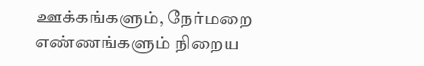ஊக்கங்களும், நேர்மறை எண்ணங்களும் நிறைய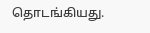தொடங்கியது.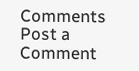Comments
Post a Comment